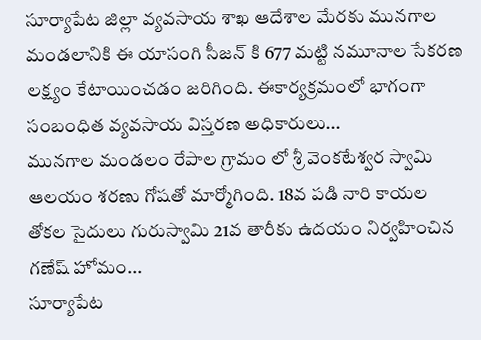సూర్యాపేట జిల్లా వ్యవసాయ శాఖ ఆదేశాల మేరకు మునగాల మండలానికి ఈ యాసంగి సీజన్ కి 677 మట్టి నమూనాల సేకరణ లక్ష్యం కేటాయించడం జరిగింది. ఈకార్యక్రమంలో భాగంగా సంబంధిత వ్యవసాయ విస్తరణ అధికారులు...
మునగాల మండలం రేపాల గ్రామం లో శ్రీ వెంకటేశ్వర స్వామి ఆలయం శరణు గోషతో మార్మోగింది. 18వ పడి నారి కాయల తోకల సైదులు గురుస్వామి 21వ తారీకు ఉదయం నిర్వహించిన గణేష్ హోమం...
సూర్యాపేట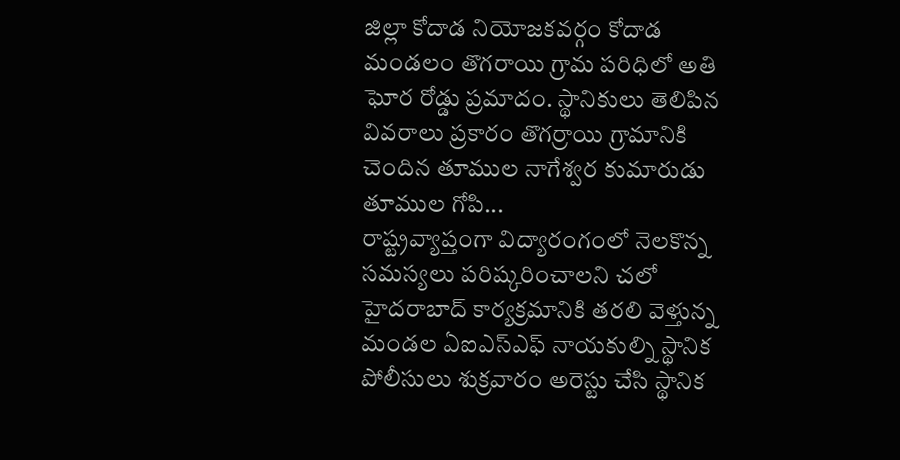జిల్లా కోదాడ నియోజకవర్గం కోదాడ మండలం తొగరాయి గ్రామ పరిధిలో అతి ఘోర రోడ్డు ప్రమాదం. స్థానికులు తెలిపిన వివరాలు ప్రకారం తొగర్రాయి గ్రామానికి చెందిన తూముల నాగేశ్వర కుమారుడు తూముల గోపి...
రాష్ట్రవ్యాప్తంగా విద్యారంగంలో నెలకొన్న సమస్యలు పరిష్కరించాలని చలో హైదరాబాద్ కార్యక్రమానికి తరలి వెళ్తున్న మండల ఏఐఎస్ఎఫ్ నాయకుల్ని స్థానిక పోలీసులు శుక్రవారం అరెస్టు చేసి స్థానిక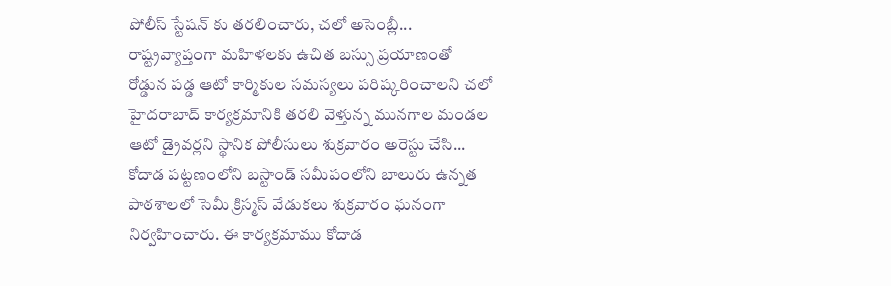పోలీస్ స్టేషన్ కు తరలించారు, చలో అసెంబ్లీ...
రాష్ట్రవ్యాప్తంగా మహిళలకు ఉచిత బస్సు ప్రయాణంతో రోడ్డున పడ్డ ఆటో కార్మికుల సమస్యలు పరిష్కరించాలని చలో హైదరాబాద్ కార్యక్రమానికి తరలి వెళ్తున్న మునగాల మండల ఆటో డ్రైవర్లని స్థానిక పోలీసులు శుక్రవారం అరెస్టు చేసి...
కోదాడ పట్టణంలోని బస్టాండ్ సమీపంలోని బాలురు ఉన్నత పాఠశాలలో సెమీ క్రిస్మస్ వేడుకలు శుక్రవారం ఘనంగా నిర్వహించారు. ఈ కార్యక్రమాము కోదాడ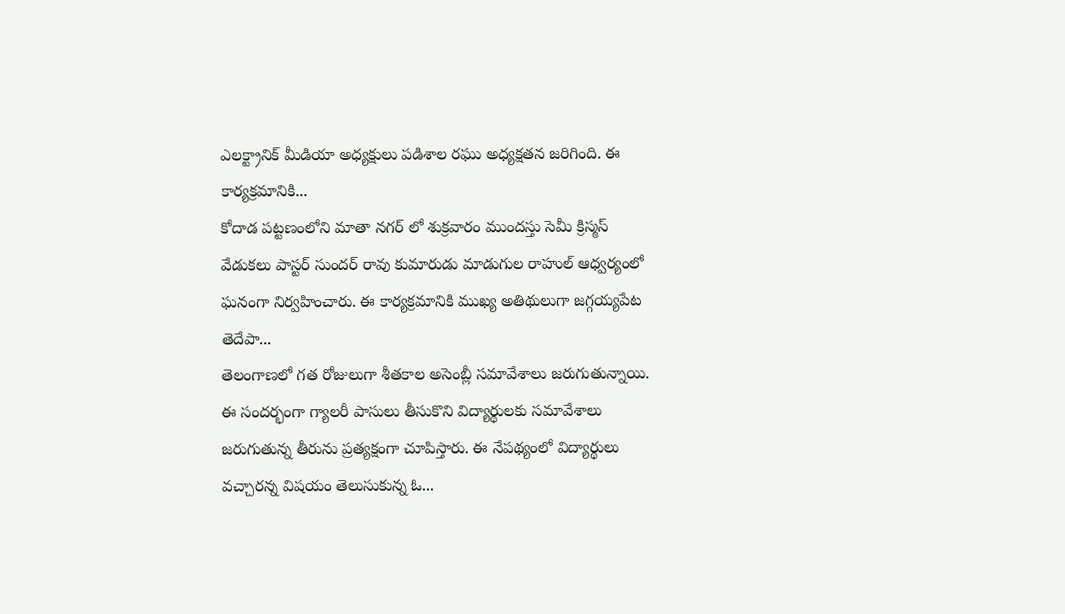ఎలక్ట్రానిక్ మీడియా అధ్యక్షులు పడిశాల రఘు అధ్యక్షతన జరిగింది. ఈ కార్యక్రమానికి...
కోదాడ పట్టణంలోని మాతా నగర్ లో శుక్రవారం ముందస్తు సెమీ క్రిస్మస్ వేడుకలు పాస్టర్ సుందర్ రావు కుమారుడు మాడుగుల రాహుల్ ఆధ్వర్యంలో ఘనంగా నిర్వహించారు. ఈ కార్యక్రమానికి ముఖ్య అతిథులుగా జగ్గయ్యపేట తెదేపా...
తెలంగాణలో గత రోజులుగా శీతకాల అసెంబ్లీ సమావేశాలు జరుగుతున్నాయి. ఈ సందర్భంగా గ్యాలరీ పాసులు తీసుకొని విద్యార్థులకు సమావేశాలు జరుగుతున్న తీరును ప్రత్యక్షంగా చూపిస్తారు. ఈ నేపథ్యంలో విద్యార్థులు వచ్చారన్న విషయం తెలుసుకున్న ఓ...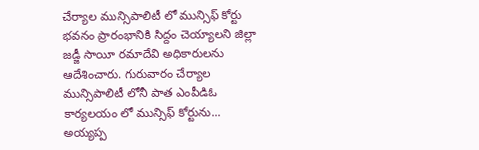చేర్యాల మున్సిపాలిటీ లో మున్సిఫ్ కోర్టు భవనం ప్రారంభానికి సిద్దం చెయ్యాలని జిల్లా జడ్జీ సాయీ రమాదేవి అధికారులను ఆదేశించారు. గురువారం చేర్యాల మున్సిపాలిటీ లోనీ పాత ఎంపీడిఓ కార్యలయం లో మున్సిఫ్ కోర్టును...
అయ్యప్ప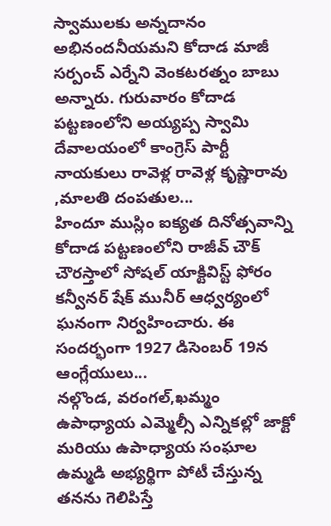స్వాములకు అన్నదానం అభినందనీయమని కోదాడ మాజీ సర్పంచ్ ఎర్నేని వెంకటరత్నం బాబు అన్నారు. గురువారం కోదాడ పట్టణంలోని అయ్యప్ప స్వామి దేవాలయంలో కాంగ్రెస్ పార్టీ నాయకులు రావెళ్ల రావెళ్ల కృష్ణారావు ,మాలతి దంపతుల...
హిందూ ముస్లిం ఐక్యత దినోత్సవాన్ని కోదాడ పట్టణంలోని రాజీవ్ చౌక్ చౌరస్తాలో సోషల్ యాక్టివిస్ట్ ఫోరం కన్వీనర్ షేక్ మునీర్ ఆధ్వర్యంలో ఘనంగా నిర్వహించారు. ఈ సందర్భంగా 1927 డిసెంబర్ 19న ఆంగ్లేయులు...
నల్గొండ, వరంగల్,ఖమ్మం ఉపాధ్యాయ ఎమ్మెల్సీ ఎన్నికల్లో జాక్టో మరియు ఉపాధ్యాయ సంఘాల ఉమ్మడి అభ్యర్థిగా పోటీ చేస్తున్న తనను గెలిపిస్తే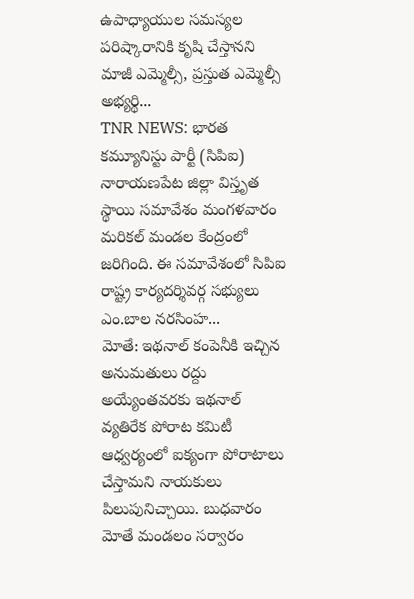ఉపాధ్యాయుల సమస్యల పరిష్కారానికి కృషి చేస్తానని మాజీ ఎమ్మెల్సీ, ప్రస్తుత ఎమ్మెల్సీ అభ్యర్థి...
TNR NEWS: భారత కమ్యూనిస్టు పార్టీ (సిపిఐ) నారాయణపేట జిల్లా విస్తృత స్థాయి సమావేశం మంగళవారం మరికల్ మండల కేంద్రంలో జరిగింది. ఈ సమావేశంలో సిపిఐ రాష్ట్ర కార్యదర్శివర్గ సభ్యులు ఎం.బాల నరసింహ...
మోతే: ఇథనాల్ కంపెనీకి ఇచ్చిన అనుమతులు రద్దు అయ్యేంతవరకు ఇథనాల్ వ్యతిరేక పోరాట కమిటీ ఆధ్వర్యంలో ఐక్యంగా పోరాటాలు చేస్తామని నాయకులు పిలుపునిచ్చాయి. బుధవారం మోతే మండలం సర్వారం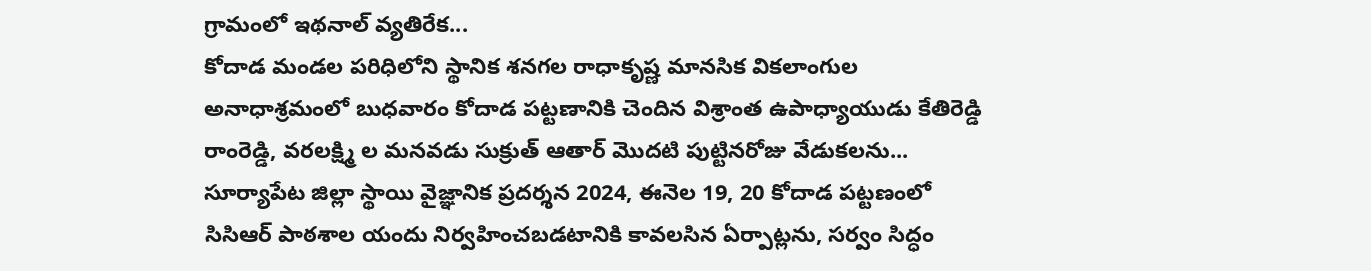గ్రామంలో ఇథనాల్ వ్యతిరేక...
కోదాడ మండల పరిధిలోని స్థానిక శనగల రాధాకృష్ణ మానసిక వికలాంగుల అనాధాశ్రమంలో బుధవారం కోదాడ పట్టణానికి చెందిన విశ్రాంత ఉపాధ్యాయుడు కేతిరెడ్డి రాంరెడ్డి, వరలక్ష్మి ల మనవడు సుక్రుత్ ఆతార్ మొదటి పుట్టినరోజు వేడుకలను...
సూర్యాపేట జిల్లా స్థాయి వైజ్ఞానిక ప్రదర్శన 2024, ఈనెల 19, 20 కోదాడ పట్టణంలో సిసిఆర్ పాఠశాల యందు నిర్వహించబడటానికి కావలసిన ఏర్పాట్లను, సర్వం సిద్ధం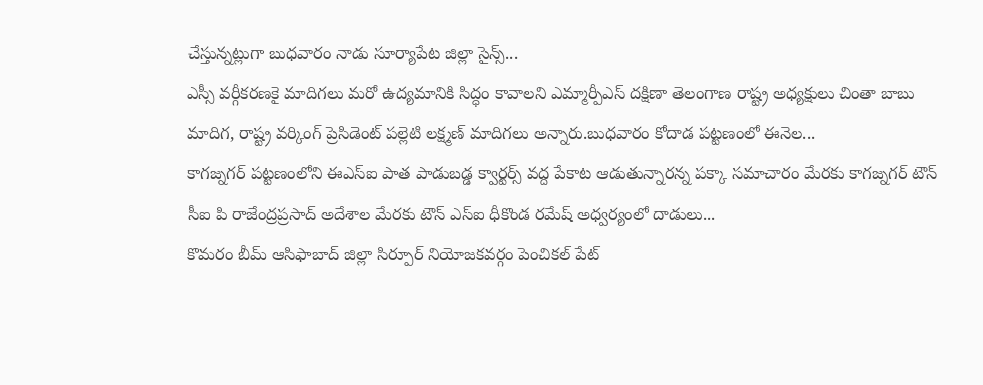చేస్తున్నట్లుగా బుధవారం నాడు సూర్యాపేట జిల్లా సైన్స్...
ఎస్సీ వర్గీకరణకై మాదిగలు మరో ఉద్యమానికి సిద్ధం కావాలని ఎమ్మార్పీఎస్ దక్షిణా తెలంగాణ రాష్ట్ర అధ్యక్షులు చింతా బాబు మాదిగ, రాష్ట్ర వర్కింగ్ ప్రెసిడెంట్ పల్లెటి లక్ష్మణ్ మాదిగలు అన్నారు.బుధవారం కోదాడ పట్టణంలో ఈనెల...
కాగజ్నగర్ పట్టణంలోని ఈఎస్ఐ పాత పాడుబడ్డ క్వార్టర్స్ వద్ద పేకాట ఆడుతున్నారన్న పక్కా సమాచారం మేరకు కాగజ్నగర్ టౌన్ సీఐ పి రాజేంద్రప్రసాద్ అదేశాల మేరకు టౌన్ ఎస్ఐ ధీకొండ రమేష్ అధ్వర్యంలో దాడులు...
కొమరం బీమ్ ఆసిఫాబాద్ జిల్లా సిర్పూర్ నియోజకవర్గం పెంచికల్ పేట్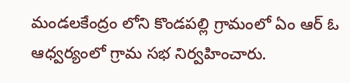మండలకేంద్రం లోని కొండపల్లి గ్రామంలో ఏం ఆర్ ఓ ఆధ్వర్యంలో గ్రామ సభ నిర్వహించారు.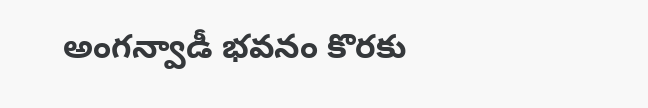అంగన్వాడీ భవనం కొరకు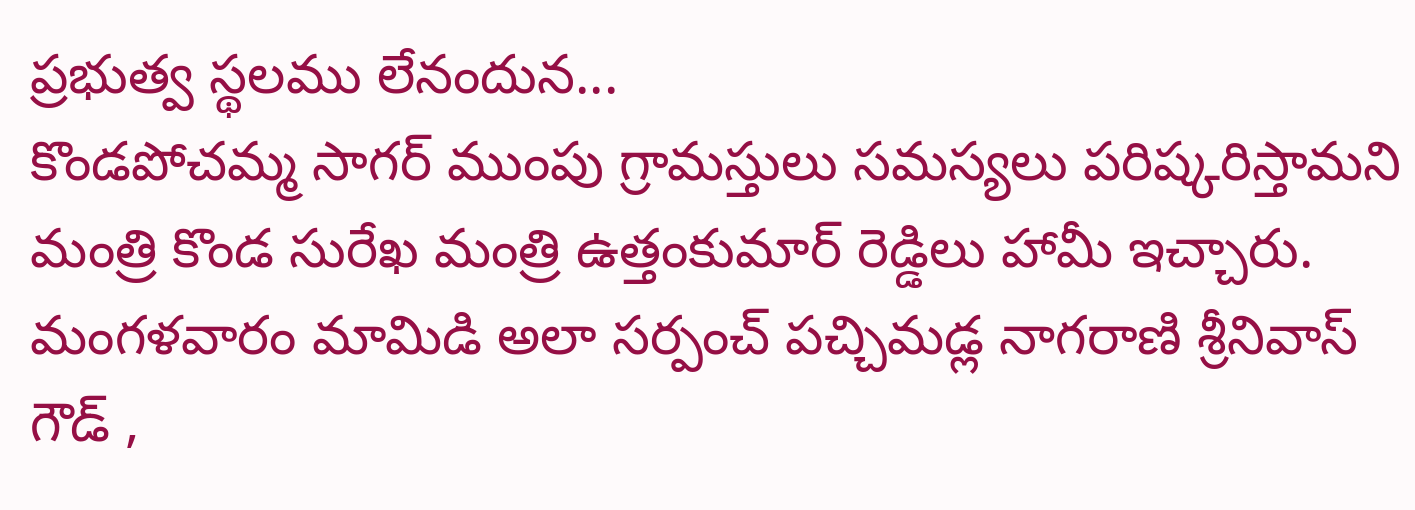ప్రభుత్వ స్థలము లేనందున...
కొండపోచమ్మ సాగర్ ముంపు గ్రామస్తులు సమస్యలు పరిష్కరిస్తామని మంత్రి కొండ సురేఖ మంత్రి ఉత్తంకుమార్ రెడ్డిలు హామీ ఇచ్చారు. మంగళవారం మామిడి అలా సర్పంచ్ పచ్చిమడ్ల నాగరాణి శ్రీనివాస్ గౌడ్ ,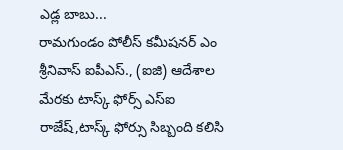ఎడ్ల బాబు...
రామగుండం పోలీస్ కమీషనర్ ఎం శ్రీనివాస్ ఐపీఎస్., (ఐజి) ఆదేశాల మేరకు టాస్క్ ఫోర్స్ ఎస్ఐ రాజేష్,టాస్క్ ఫోర్సు సిబ్బంది కలిసి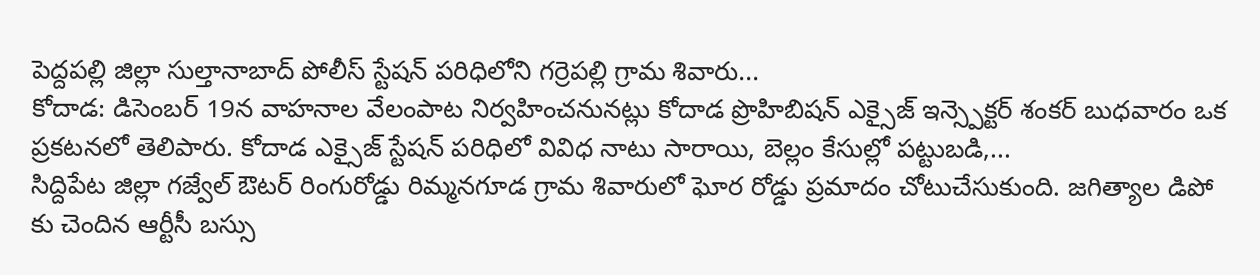పెద్దపల్లి జిల్లా సుల్తానాబాద్ పోలీస్ స్టేషన్ పరిధిలోని గర్రెపల్లి గ్రామ శివారు...
కోదాడ: డిసెంబర్ 19న వాహనాల వేలంపాట నిర్వహించనునట్లు కోదాడ ప్రొహిబిషన్ ఎక్సైజ్ ఇన్స్పెక్టర్ శంకర్ బుధవారం ఒక ప్రకటనలో తెలిపారు. కోదాడ ఎక్సైజ్ స్టేషన్ పరిధిలో వివిధ నాటు సారాయి, బెల్లం కేసుల్లో పట్టుబడి,...
సిద్దిపేట జిల్లా గజ్వేల్ ఔటర్ రింగురోడ్డు రిమ్మనగూడ గ్రామ శివారులో ఘోర రోడ్డు ప్రమాదం చోటుచేసుకుంది. జగిత్యాల డిపో కు చెందిన ఆర్టీసీ బస్సు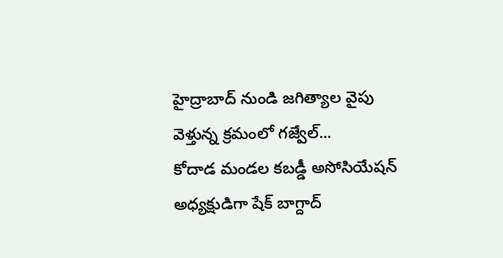హైద్రాబాద్ నుండి జగిత్యాల వైపు వెళ్తున్న క్రమంలో గజ్వేల్...
కోదాడ మండల కబడ్డీ అసోసియేషన్ అధ్యక్షుడిగా షేక్ బాగ్దాద్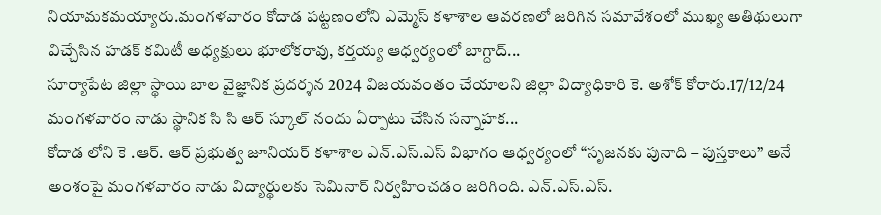నియామకమయ్యారు.మంగళవారం కోదాడ పట్టణంలోని ఎమ్మెస్ కళాశాల ఆవరణలో జరిగిన సమావేశంలో ముఖ్య అతిథులుగా విచ్చేసిన హడక్ కమిటీ అధ్యక్షులు భూలోకరావు, కర్తయ్య ఆధ్వర్యంలో బాగ్దాద్...
సూర్యాపేట జిల్లా స్థాయి బాల వైజ్ఞానిక ప్రదర్శన 2024 విజయవంతం చేయాలని జిల్లా విద్యాధికారి కె. అశోక్ కోరారు.17/12/24 మంగళవారం నాడు స్థానిక సి సి ఆర్ స్కూల్ నందు ఏర్పాటు చేసిన సన్నాహక...
కోదాడ లోని కె .ఆర్. ఆర్ ప్రభుత్వ జూనియర్ కళాశాల ఎన్.ఎస్.ఎస్ విభాగం ఆధ్వర్యంలో “సృజనకు పునాది – పుస్తకాలు” అనే అంశంపై మంగళవారం నాడు విద్యార్థులకు సెమినార్ నిర్వహించడం జరిగింది. ఎన్.ఎస్.ఎస్.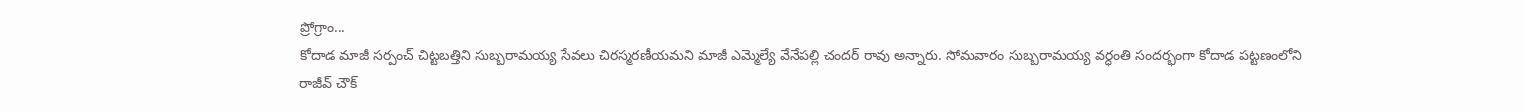ప్రోగ్రాం...
కోదాడ మాజీ సర్పంచ్ చిట్టబత్తిని సుబ్బరామయ్య సేవలు చిరస్మరణీయమని మాజీ ఎమ్మెల్యే వేనేపల్లి చందర్ రావు అన్నారు. సోమవారం సుబ్బరామయ్య వర్ధంతి సందర్భంగా కోదాడ పట్టణంలోని రాజీవ్ చౌక్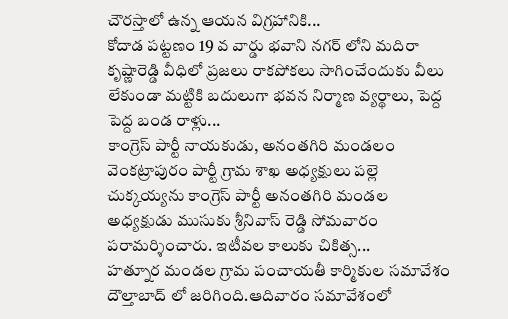చౌరస్తాలో ఉన్న ఆయన విగ్రహానికి...
కోదాడ పట్టణం 19 వ వార్డు భవాని నగర్ లోని మదిరా కృష్ణారెడ్డి వీధిలో ప్రజలు రాకపోకలు సాగించేందుకు వీలు లేకుండా మట్టికి బదులుగా భవన నిర్మాణ వ్యర్థాలు, పెద్ద పెద్ద బండ రాళ్లు...
కాంగ్రెస్ పార్టీ నాయకుడు, అనంతగిరి మండలం వెంకట్రాపురం పార్టీ గ్రామ శాఖ అధ్యక్షులు పల్లె చుక్కయ్యను కాంగ్రెస్ పార్టీ అనంతగిరి మండల అధ్యక్షుడు ముసుకు శ్రీనివాస్ రెడ్డి సోమవారం పరామర్శించారు. ఇటీవల కాలుకు చికిత్స...
హత్నూర మండల గ్రామ పంచాయతీ కార్మికుల సమావేశం దౌల్తాబాద్ లో జరిగింది.ఆదివారం సమావేశంలో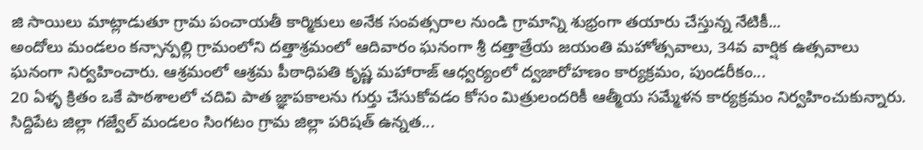జి సాయిలు మాట్లాడుతూ గ్రామ పంచాయతీ కార్మికులు అనేక సంవత్సరాల నుండి గ్రామాన్ని శుభ్రంగా తయారు చేస్తున్న నేటికీ...
అందోలు మండలం కన్సాన్పల్లి గ్రామంలోని దత్తాశ్రమంలో ఆదివారం ఘనంగా శ్రీ దత్తాత్రేయ జయంతి మహోత్సవాలు, 34వ వార్షిక ఉత్సవాలు ఘనంగా నిర్వహించారు. ఆశ్రమంలో ఆశ్రమ పీఠాధిపతి కృష్ణ మహారాజ్ ఆధ్వర్యంలో ద్వజారోహణం కార్యక్రమం, పుండరీకం...
20 ఏళ్ళ క్రితం ఒకే పాఠశాలలో చదివి పాత జ్ఞాపకాలను గుర్తు చేసుకోవడం కోసం మిత్రులందరికీ ఆత్మీయ సమ్మేళన కార్యక్రమం నిర్వహించుకున్నారు. సిద్దిపేట జిల్లా గజ్వేల్ మండలం సింగటం గ్రామ జిల్లా పరిషత్ ఉన్నత...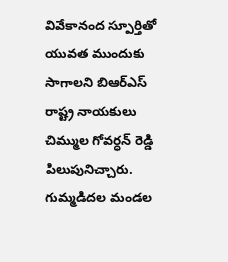వివేకానంద స్పూర్తితో యువత ముందుకు సాగాలని బిఆర్ఎస్ రాష్ట్ర నాయకులు చిమ్ముల గోవర్ధన్ రెడ్డి పిలుపునిచ్చారు. గుమ్మడిదల మండల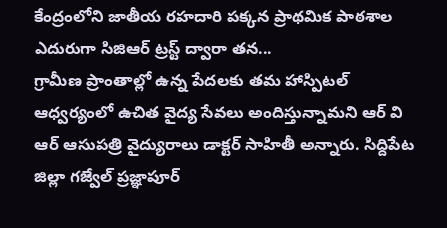కేంద్రంలోని జాతీయ రహదారి పక్కన ప్రాథమిక పాఠశాల ఎదురుగా సిజిఆర్ ట్రస్ట్ ద్వారా తన...
గ్రామీణ ప్రాంతాల్లో ఉన్న పేదలకు తమ హాస్పిటల్ ఆధ్వర్యంలో ఉచిత వైద్య సేవలు అందిస్తున్నామని ఆర్ వి ఆర్ ఆసుపత్రి వైద్యురాలు డాక్టర్ సాహితీ అన్నారు. సిద్దిపేట జిల్లా గజ్వేల్ ప్రజ్ఞాపూర్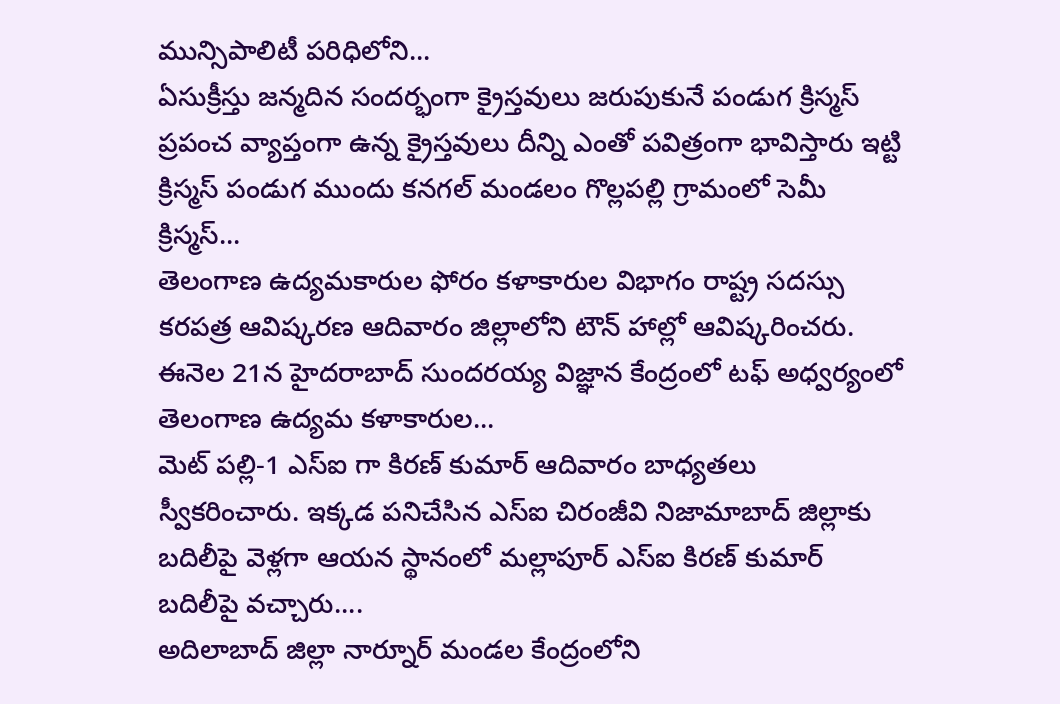మున్సిపాలిటీ పరిధిలోని...
ఏసుక్రీస్తు జన్మదిన సందర్భంగా క్రైస్తవులు జరుపుకునే పండుగ క్రిస్మస్ ప్రపంచ వ్యాప్తంగా ఉన్న క్రైస్తవులు దీన్ని ఎంతో పవిత్రంగా భావిస్తారు ఇట్టి క్రిస్మస్ పండుగ ముందు కనగల్ మండలం గొల్లపల్లి గ్రామంలో సెమీ క్రిస్మస్...
తెలంగాణ ఉద్యమకారుల ఫోరం కళాకారుల విభాగం రాష్ట్ర సదస్సు కరపత్ర ఆవిష్కరణ ఆదివారం జిల్లాలోని టౌన్ హాల్లో ఆవిష్కరించరు. ఈనెల 21న హైదరాబాద్ సుందరయ్య విజ్ఞాన కేంద్రంలో టఫ్ అధ్వర్యంలో తెలంగాణ ఉద్యమ కళాకారుల...
మెట్ పల్లి-1 ఎస్ఐ గా కిరణ్ కుమార్ ఆదివారం బాధ్యతలు స్వీకరించారు. ఇక్కడ పనిచేసిన ఎస్ఐ చిరంజీవి నిజామాబాద్ జిల్లాకు బదిలీపై వెళ్లగా ఆయన స్థానంలో మల్లాపూర్ ఎస్ఐ కిరణ్ కుమార్ బదిలీపై వచ్చారు....
అదిలాబాద్ జిల్లా నార్నూర్ మండల కేంద్రంలోని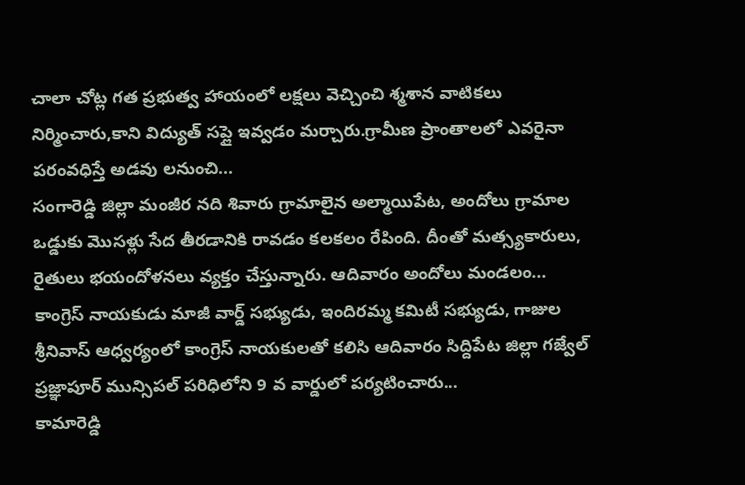చాలా చోట్ల గత ప్రభుత్వ హాయంలో లక్షలు వెచ్చించి శ్మశాన వాటికలు నిర్మించారు,కాని విద్యుత్ సప్లై ఇవ్వడం మర్చారు.గ్రామీణ ప్రాంతాలలో ఎవరైనా పరంవధిస్తే అడవు లనుంచి...
సంగారెడ్డి జిల్లా మంజీర నది శివారు గ్రామాలైన అల్మాయిపేట, అందోలు గ్రామాల ఒడ్డుకు మొసళ్లు సేద తీరడానికి రావడం కలకలం రేపింది. దీంతో మత్స్యకారులు, రైతులు భయందోళనలు వ్యక్తం చేస్తున్నారు. ఆదివారం అందోలు మండలం...
కాంగ్రెస్ నాయకుడు మాజీ వార్డ్ సభ్యుడు, ఇందిరమ్మ కమిటీ సభ్యుడు, గాజుల శ్రీనివాస్ ఆధ్వర్యంలో కాంగ్రెస్ నాయకులతో కలిసి ఆదివారం సిద్దిపేట జిల్లా గజ్వేల్ ప్రజ్ఞాపూర్ మున్సిపల్ పరిధిలోని 9 వ వార్డులో పర్యటించారు...
కామారెడ్డి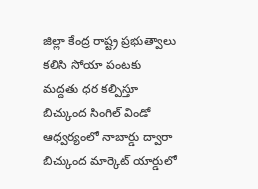జిల్లా కేంద్ర రాష్ట్ర ప్రభుత్వాలు కలిసి సోయా పంటకు మద్దతు ధర కల్పిస్తూ బిచ్కుంద సింగిల్ విండో ఆధ్వర్యంలో నాబార్డు ద్వారా బిచ్కుంద మార్కెట్ యార్డులో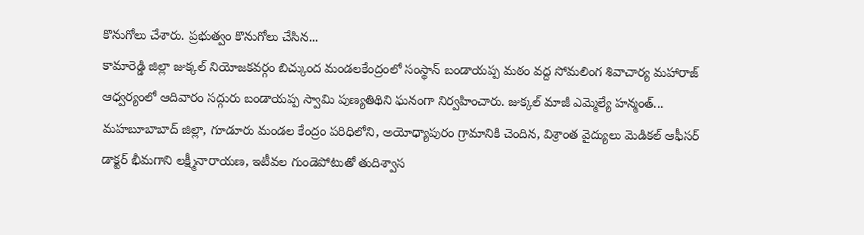కొనుగోలు చేశారు. ప్రభుత్వం కొనుగోలు చేసిన...
కామారెడ్డి జిల్లా జుక్కల్ నియోజకవర్గం బిచ్కుంద మండలకేంద్రంలో సంస్థాన్ బండాయప్ప మఠం వద్ద సోమలింగ శివాచార్య మహారాజ్ ఆధ్వర్యంలో ఆదివారం సద్గురు బండాయప్ప స్వామి పుణ్యతిథిని ఘనంగా నిర్వహించారు. జుక్కల్ మాజీ ఎమ్మెల్యే హన్మంత్...
మహబూబాబాద్ జిల్లా, గూడూరు మండల కేంద్రం పరిధిలోని, అయోధ్యాపురం గ్రామానికి చెందిన, విశ్రాంత వైద్యులు మెడికల్ ఆఫీసర్ డాక్టర్ భీమగాని లక్ష్మీనారాయణ, ఇటీవల గుండెపోటుతో తుదిశ్వాస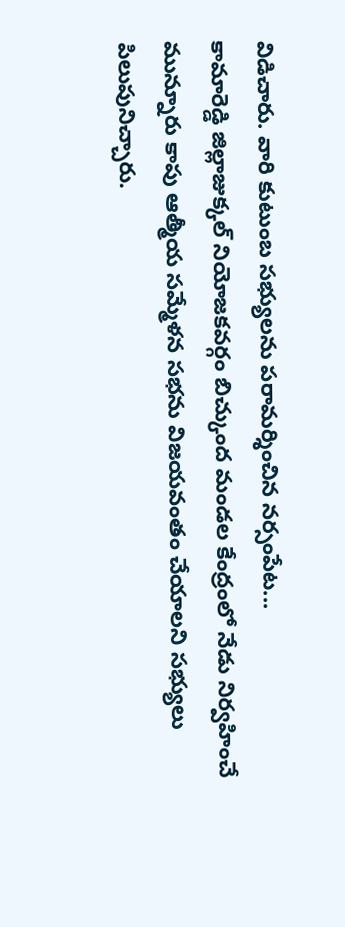విడిచారు. వారి కుటుంబ సభ్యులను పరామర్శించిన నర్సంపేట...
కామారెడ్డి జిల్లాజుక్కల్ నియోజకవర్గం బిచ్కుంద మండల కేంద్రంలో నేడు నిర్వహించే మున్నూరు కాపు ఆత్మీయ సమ్మేళన సభను విజయవంతం చేయాలని సభ్యులు పిలుపునిచ్చారు.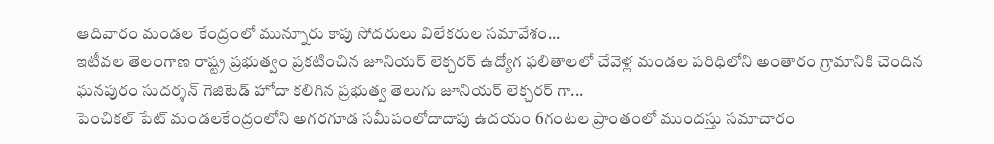ఆదివారం మండల కేంద్రంలో మున్నూరు కాపు సోదరులు విలేకరుల సమావేశం...
ఇటీవల తెలంగాణ రాష్ట్ర ప్రభుత్వం ప్రకటించిన జూనియర్ లెక్చరర్ ఉద్యోగ ఫలితాలలో చేవెళ్ల మండల పరిధిలోని అంతారం గ్రామానికి చెందిన ఘనపురం సుదర్శన్ గెజిటెడ్ హోదా కలిగిన ప్రభుత్వ తెలుగు జూనియర్ లెక్చరర్ గా...
పెంచికల్ పేట్ మండలకేంద్రంలోని అగరగూడ సమీపంలోదాదాపు ఉదయం 6గంటల ప్రాంతంలో ముందస్తు సమాచారం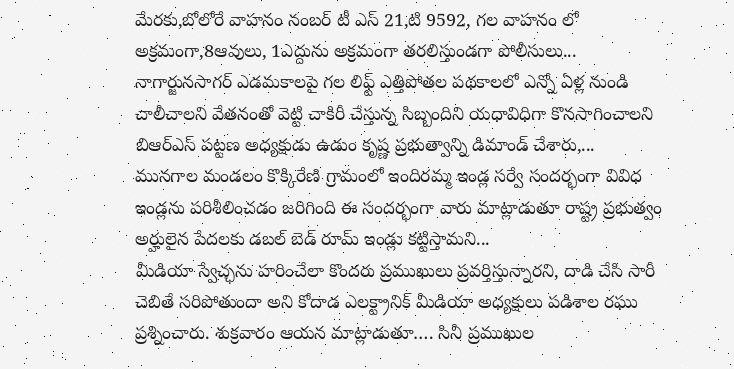మేరకు,బోలోరే వాహనం నంబర్ టీ ఎస్ 21,టి 9592, గల వాహనం లో అక్రమంగా,8ఆవులు, 1ఎద్దును అక్రమంగా తరలిస్తుండగా పోలీసులు...
నాగార్జునసాగర్ ఎడమకాలపై గల లిఫ్ట్ ఎత్తిపోతల పథకాలలో ఎన్నో ఏళ్ల నుండి చాలీచాలని వేతనంతో వెట్టి చాకిరీ చేస్తున్న సిబ్బందిని యధావిధిగా కొనసాగించాలని బిఆర్ఎస్ పట్టణ అధ్యక్షుడు ఉడుం కృష్ణ ప్రభుత్వాన్ని డిమాండ్ చేశారు,...
మునగాల మండలం కొక్కిరేణి గ్రామంలో ఇందిరమ్మ ఇండ్ల సర్వే సందర్భంగా వివిధ ఇండ్లను పరిశీలించడం జరిగింది ఈ సందర్భంగా వారు మాట్లాడుతూ రాష్ట్ర ప్రభుత్వం అర్హులైన పేదలకు డబల్ బెడ్ రూమ్ ఇండ్లు కట్టిస్తామని...
మీడియా స్వేచ్ఛను హరించేలా కొందరు ప్రముఖులు ప్రవర్తిస్తున్నారని, దాడి చేసి సారీ చెబితే సరిపోతుందా అని కోదాడ ఎలక్ట్రానిక్ మీడియా అధ్యక్షులు పడిశాల రఘు ప్రశ్నించారు. శుక్రవారం ఆయన మాట్లాడుతూ…. సినీ ప్రముఖుల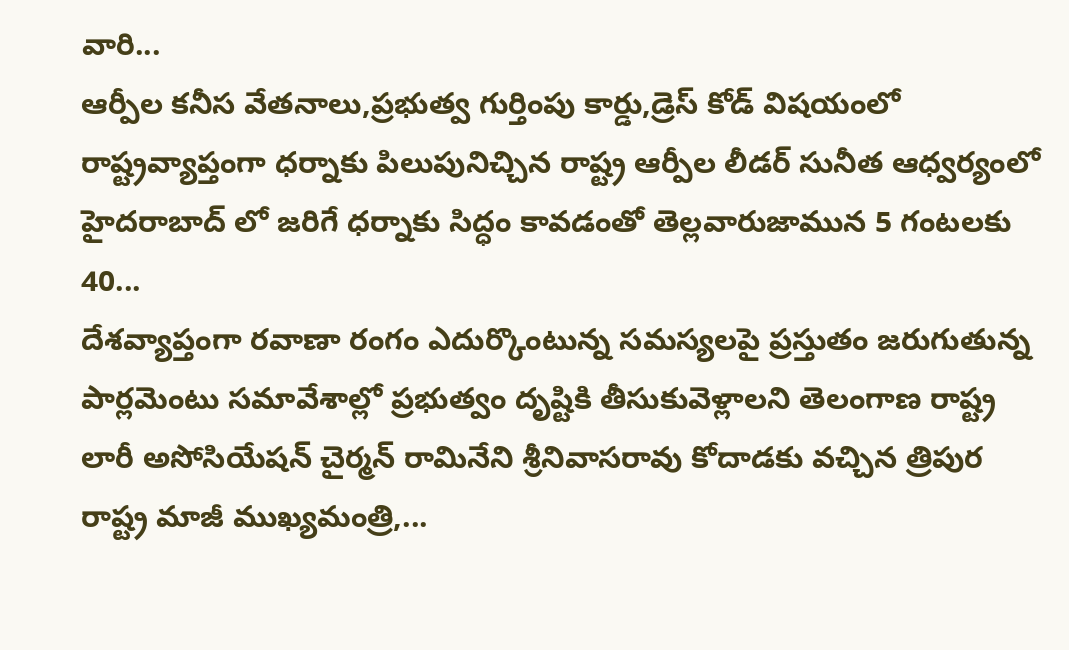వారి...
ఆర్పీల కనీస వేతనాలు,ప్రభుత్వ గుర్తింపు కార్డు,డ్రెస్ కోడ్ విషయంలో రాష్ట్రవ్యాప్తంగా ధర్నాకు పిలుపునిచ్చిన రాష్ట్ర ఆర్పీల లీడర్ సునీత ఆధ్వర్యంలో హైదరాబాద్ లో జరిగే ధర్నాకు సిద్ధం కావడంతో తెల్లవారుజామున 5 గంటలకు 40...
దేశవ్యాప్తంగా రవాణా రంగం ఎదుర్కొంటున్న సమస్యలపై ప్రస్తుతం జరుగుతున్న పార్లమెంటు సమావేశాల్లో ప్రభుత్వం దృష్టికి తీసుకువెళ్లాలని తెలంగాణ రాష్ట్ర లారీ అసోసియేషన్ చైర్మన్ రామినేని శ్రీనివాసరావు కోదాడకు వచ్చిన త్రిపుర రాష్ట్ర మాజీ ముఖ్యమంత్రి,...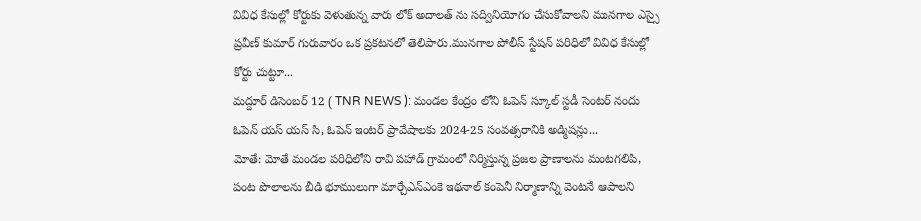వివిధ కేసుల్లో కోర్టుకు వెళుతున్న వారు లోక్ అదాలత్ ను సద్వినియోగం చేసుకోవాలని మునగాల ఎస్సై ప్రవీణ్ కుమార్ గురువారం ఒక ప్రకటనలో తెలిపారు.మునగాల పోలీస్ స్టేషన్ పరిధిలో వివిధ కేసుల్లో కోర్టు చుట్టూ...
మద్దూర్ డిసెంబర్ 12 ( TNR NEWS ): మండల కేంద్రం లోని ఓపెన్ స్కూల్ స్టడీ సెంటర్ నందు ఓపెన్ యస్ యస్ సి, ఓపెన్ ఇంటర్ ప్రావేషాలకు 2024-25 సంవత్సరానికి అడ్మిషన్లు...
మోతే: మోతే మండల పరిధిలోని రావి పహాడ్ గ్రామంలో నిర్మిస్తున్న ప్రజల ప్రాణాలను మంటగలిపి, పంట పొలాలను బీడి భూములుగా మార్చేఎన్ఎంకె ఇథనాల్ కంపెనీ నిర్మాణాన్ని వెంటనే ఆపాలని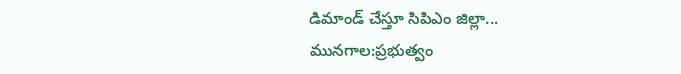డిమాండ్ చేస్తూ సిపిఎం జిల్లా...
మునగాల:ప్రభుత్వం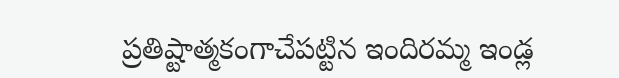ప్రతిష్టాత్మకంగాచేపట్టిన ఇందిరమ్మ ఇండ్ల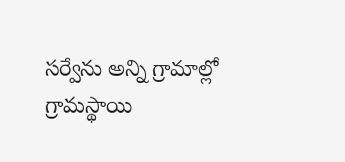సర్వేను అన్ని గ్రామాల్లో గ్రామస్థాయి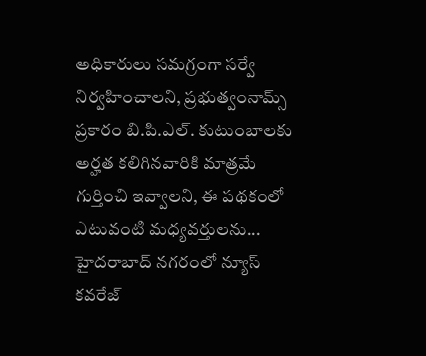అధికారులు సమగ్రంగా సర్వే నిర్వహించాలని, ప్రభుత్వంనామ్స్ ప్రకారం బి.పి.ఎల్. కుటుంబాలకు అర్హత కలిగినవారికి మాత్రమే గుర్తించి ఇవ్వాలని, ఈ పథకంలో ఎటువంటి మధ్యవర్తులను...
హైదరాబాద్ నగరంలో న్యూస్ కవరేజ్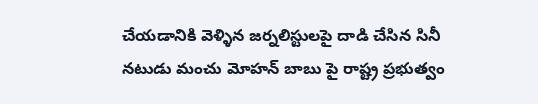చేయడానికి వెళ్ళిన జర్నలిస్టులపై దాడి చేసిన సినీ నటుడు మంచు మోహన్ బాబు పై రాష్ట్ర ప్రభుత్వం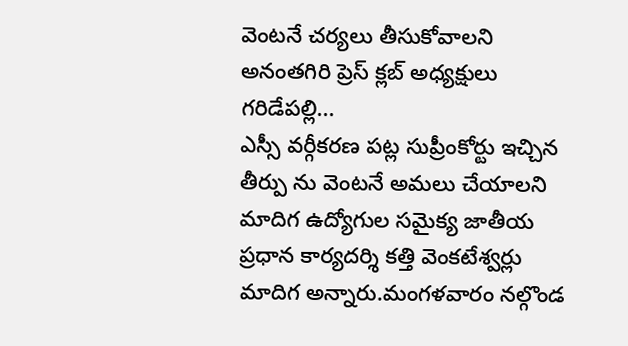వెంటనే చర్యలు తీసుకోవాలని అనంతగిరి ప్రెస్ క్లబ్ అధ్యక్షులు గరిడేపల్లి...
ఎస్సీ వర్గీకరణ పట్ల సుప్రీంకోర్టు ఇచ్చిన తీర్పు ను వెంటనే అమలు చేయాలని మాదిగ ఉద్యోగుల సమైక్య జాతీయ ప్రధాన కార్యదర్శి కత్తి వెంకటేశ్వర్లు మాదిగ అన్నారు.మంగళవారం నల్గొండ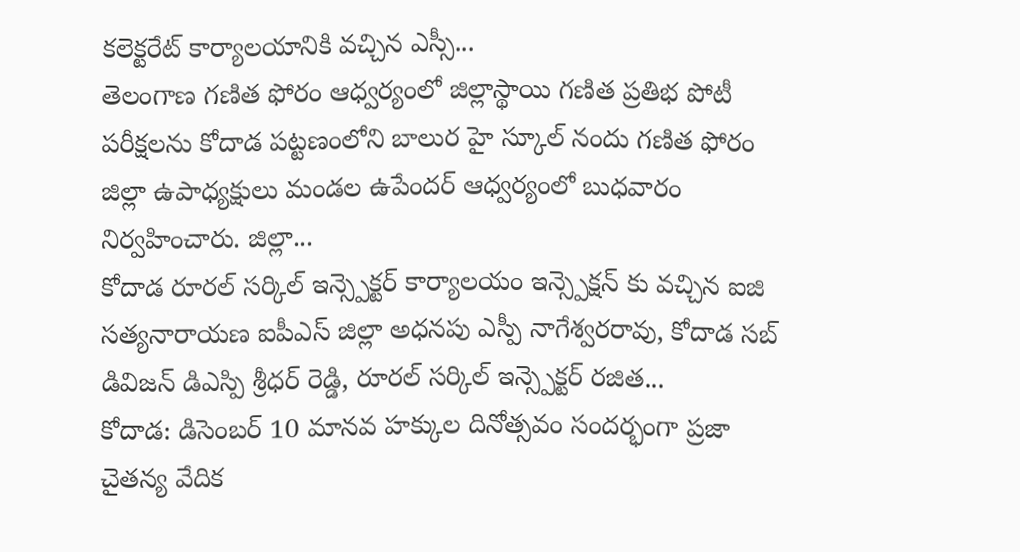కలెక్టరేట్ కార్యాలయానికి వచ్చిన ఎస్సీ...
తెలంగాణ గణిత ఫోరం ఆధ్వర్యంలో జిల్లాస్థాయి గణిత ప్రతిభ పోటీ పరీక్షలను కోదాడ పట్టణంలోని బాలుర హై స్కూల్ నందు గణిత ఫోరం జిల్లా ఉపాధ్యక్షులు మండల ఉపేందర్ ఆధ్వర్యంలో బుధవారం నిర్వహించారు. జిల్లా...
కోదాడ రూరల్ సర్కిల్ ఇన్స్పెక్టర్ కార్యాలయం ఇన్స్పెక్షన్ కు వచ్చిన ఐజి సత్యనారాయణ ఐపీఎస్ జిల్లా అధనపు ఎస్పీ నాగేశ్వరరావు, కోదాడ సబ్ డివిజన్ డిఎస్పి శ్రీధర్ రెడ్డి, రూరల్ సర్కిల్ ఇన్స్పెక్టర్ రజిత...
కోదాడ: డిసెంబర్ 10 మానవ హక్కుల దినోత్సవం సందర్భంగా ప్రజా చైతన్య వేదిక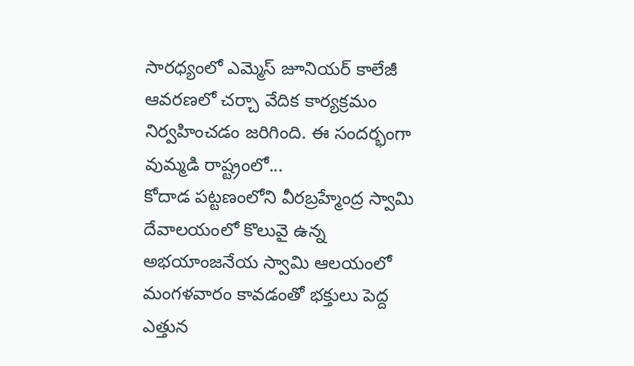సారధ్యంలో ఎమ్మెస్ జూనియర్ కాలేజీ ఆవరణలో చర్చా వేదిక కార్యక్రమం నిర్వహించడం జరిగింది. ఈ సందర్భంగా వుమ్మడి రాష్ట్రంలో...
కోదాడ పట్టణంలోని వీరబ్రహ్మేంద్ర స్వామి దేవాలయంలో కొలువై ఉన్న అభయాంజనేయ స్వామి ఆలయంలో మంగళవారం కావడంతో భక్తులు పెద్ద ఎత్తున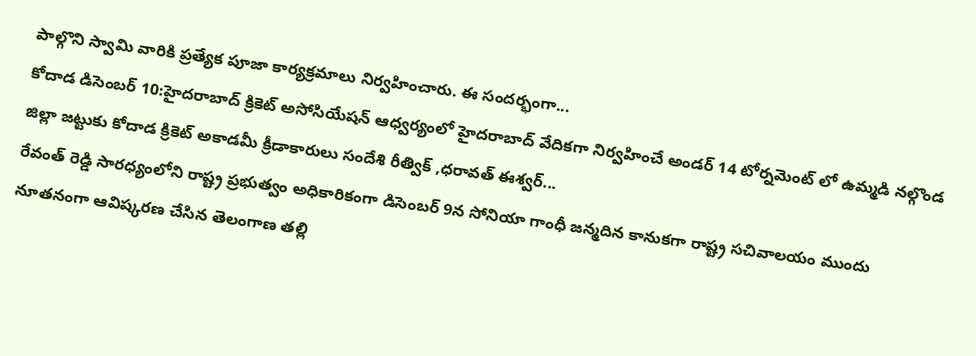పాల్గొని స్వామి వారికి ప్రత్యేక పూజా కార్యక్రమాలు నిర్వహించారు. ఈ సందర్భంగా...
కోదాడ డిసెంబర్ 10:హైదరాబాద్ క్రికెట్ అసోసియేషన్ ఆధ్వర్యంలో హైదరాబాద్ వేదికగా నిర్వహించే అండర్ 14 టోర్నమెంట్ లో ఉమ్మడి నల్గొండ జిల్లా జట్టుకు కోదాడ క్రికెట్ అకాడమీ క్రీడాకారులు సందేశి రీత్విక్ ,ధరావత్ ఈశ్వర్...
రేవంత్ రెడ్డి సారధ్యంలోని రాష్ట్ర ప్రభుత్వం అధికారికంగా డిసెంబర్ 9న సోనియా గాంధీ జన్మదిన కానుకగా రాష్ట్ర సచివాలయం ముందు నూతనంగా ఆవిష్కరణ చేసిన తెలంగాణ తల్లి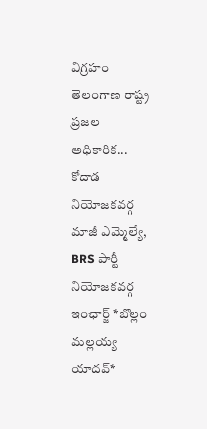విగ్రహం తెలంగాణ రాష్ట్ర ప్రజల అధికారిక...
కోదాడ నియోజకవర్గ మాజీ ఎమ్మెల్యే, BRS పార్టీ నియోజకవర్గ ఇంఛార్జ్ *బొల్లం మల్లయ్య యాదవ్*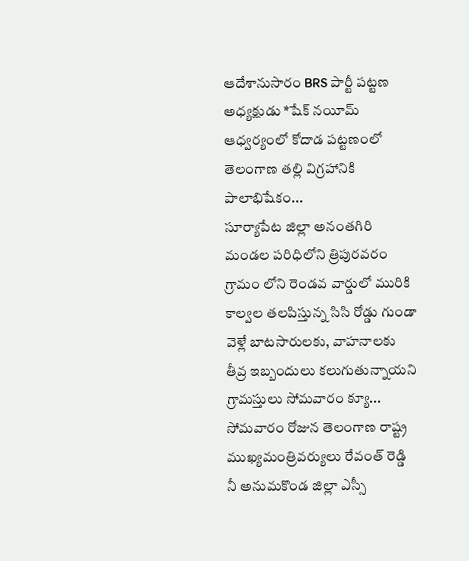ఆదేశానుసారం BRS పార్టీ పట్టణ అధ్యక్షుడు *షేక్ నయీమ్ ఆధ్వర్యంలో కోదాడ పట్టణంలో తెలంగాణ తల్లి విగ్రహానికి పాలాభిషేకం...
సూర్యాపేట జిల్లా అనంతగిరి మండల పరిధిలోని త్రిపురవరం గ్రామం లోని రెండవ వార్డులో మురికి కాల్వల తలపిస్తున్న సిసి రోడ్డు గుండా వెళ్లే బాటసారులకు, వాహనాలకు తీవ్ర ఇబ్బందులు కలుగుతున్నాయని గ్రామస్తులు సోమవారం క్యూ...
సోమవారం రోజున తెలంగాణ రాష్ట్ర ముఖ్యమంత్రివర్యులు రేవంత్ రెడ్డి నీ అనుమకొండ జిల్లా ఎస్సీ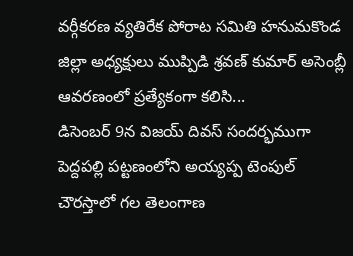వర్గీకరణ వ్యతిరేక పోరాట సమితి హనుమకొండ జిల్లా అధ్యక్షులు ముప్పిడి శ్రవణ్ కుమార్ అసెంబ్లీ ఆవరణంలో ప్రత్యేకంగా కలిసి...
డిసెంబర్ 9న విజయ్ దివస్ సందర్భముగా పెద్దపల్లి పట్టణంలోని అయ్యప్ప టెంపుల్ చౌరస్తాలో గల తెలంగాణ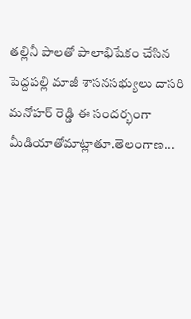తల్లినీ పాలతో పాలాభిషేకం చేసిన పెద్దపల్లి మాజీ శాసనసభ్యులు దాసరి మనోహర్ రెడ్డి ఈ సందర్భంగా మీడియాతోమాట్లాతూ.తెలంగాణ...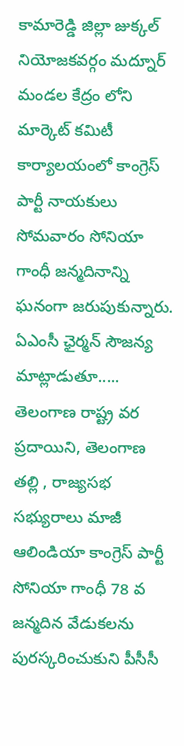కామారెడ్డి జిల్లా జుక్కల్ నియోజకవర్గం మద్నూర్ మండల కేద్రం లోని మార్కెట్ కమిటీ కార్యాలయంలో కాంగ్రెస్ పార్టీ నాయకులు సోమవారం సోనియా గాంధీ జన్మదినాన్ని ఘనంగా జరుపుకున్నారు. ఏఎంసీ ఛైర్మన్ సౌజన్య మాట్లాడుతూ.....
తెలంగాణ రాష్ట్ర వర ప్రదాయిని, తెలంగాణ తల్లి , రాజ్యసభ సభ్యురాలు మాజీ ఆలిండియా కాంగ్రెస్ పార్టీ సోనియా గాంధీ 78 వ జన్మదిన వేడుకలను పురస్కరించుకుని పీసీసీ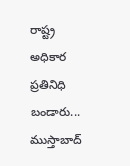రాష్ట్ర అధికార ప్రతినిధి బండారు...
ముస్తాబాద్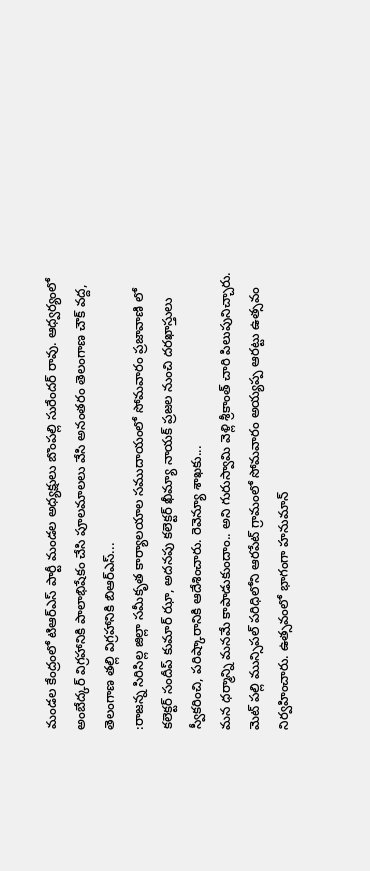మండల కేంద్రంలో టిఆర్ఎస్ పార్టీ మండల అధ్యక్షులు బొంపల్లి సురేందర్ రావు. ఆధ్వర్యంలో అంబేద్కర్ విగ్రహానికి పాలాభిషేకం చేసి పూలమాలలు వేసి అనంతరం తెలంగాణ చౌక్ వద్ద, తెలంగాణ తల్లి విగ్రహానికి బిఆర్ఎస్...
:రాజన్న సిరిసిల్ల జిల్లా సమీకృత కార్యాలయాల సముదాయంలో సోమవారం ప్రజావాణి లో కలెక్టర్ సందీప్ కుమార్ ఝా, అదనపు కలెక్టర్ ఖీమ్యా నాయక్ ప్రజల నుంచి దరఖాస్తులు స్వీకరించి, పరిష్కారానికి ఆదేశించారు. రెవెన్యూ శాఖకు...
మన ధర్మాన్ని మనమే కాపాడుకుందాం.. అని గురుస్వామి వెళ్లి శ్రీకాంత్ చారి పిలుపునిచ్చారు. మెట్ పల్లి మున్సిపల్ పరిధిలోని ఆరపేట్ గ్రామంలో సోమవారం అయ్యప్ప ఆరట్టు ఉత్సవం నిర్వహించారు. ఉత్సవంలో భాగంగా హనుమాన్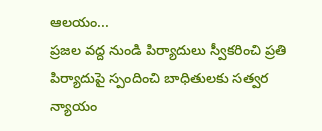ఆలయం...
ప్రజల వద్ద నుండి పిర్యాదులు స్వీకరించి ప్రతి పిర్యాదుపై స్పందించి బాధితులకు సత్వర న్యాయం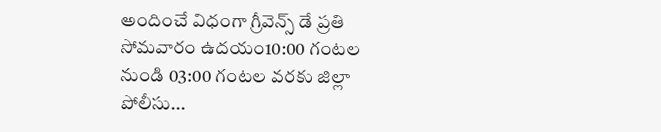అందించే విధంగా గ్రీవెన్స్ డే ప్రతి సోమవారం ఉదయం10:00 గంటల నుండి 03:00 గంటల వరకు జిల్లా పోలీసు...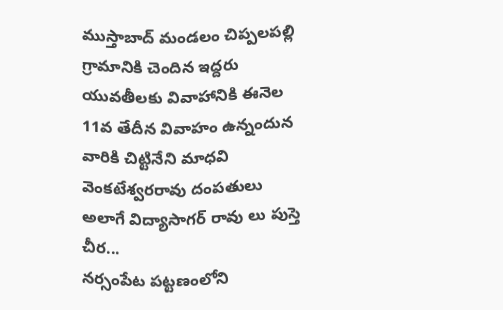ముస్తాబాద్ మండలం చిప్పలపల్లి గ్రామానికి చెందిన ఇద్దరు యువతీలకు వివాహానికి ఈనెల 11వ తేదీన వివాహం ఉన్నందున వారికి చిట్టినేని మాధవి వెంకటేశ్వరరావు దంపతులు అలాగే విద్యాసాగర్ రావు లు పుస్తె చీర...
నర్సంపేట పట్టణంలోని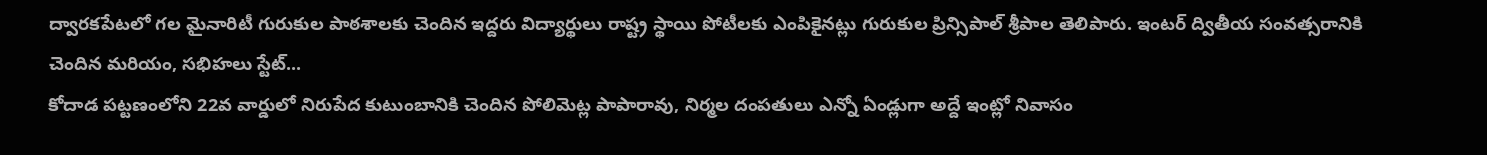ద్వారకపేటలో గల మైనారిటీ గురుకుల పాఠశాలకు చెందిన ఇద్దరు విద్యార్థులు రాష్ట్ర స్థాయి పోటీలకు ఎంపికైనట్లు గురుకుల ప్రిన్సిపాల్ శ్రీపాల తెలిపారు. ఇంటర్ ద్వితీయ సంవత్సరానికి చెందిన మరియం, సభిహలు స్టేట్...
కోదాడ పట్టణంలోని 22వ వార్డులో నిరుపేద కుటుంబానికి చెందిన పోలిమెట్ల పాపారావు, నిర్మల దంపతులు ఎన్నో ఏండ్లుగా అద్దే ఇంట్లో నివాసం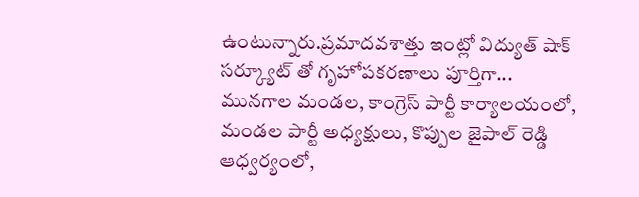ఉంటున్నారు.ప్రమాదవశాత్తు ఇంట్లో విద్యుత్ షాక్ సర్క్యూట్ తో గృహోపకరణాలు పూర్తిగా...
మునగాల మండల, కాంగ్రెస్ పార్టీ కార్యాలయంలో, మండల పార్టీ అధ్యక్షులు, కొప్పుల జైపాల్ రెడ్డి ఆధ్వర్యంలో,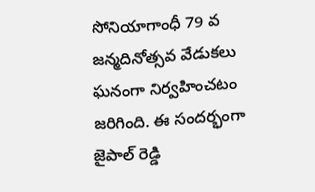సోనియాగాంధీ 79 వ జన్మదినోత్సవ వేడుకలు ఘనంగా నిర్వహించటం జరిగింది. ఈ సందర్భంగా జైపాల్ రెడ్డి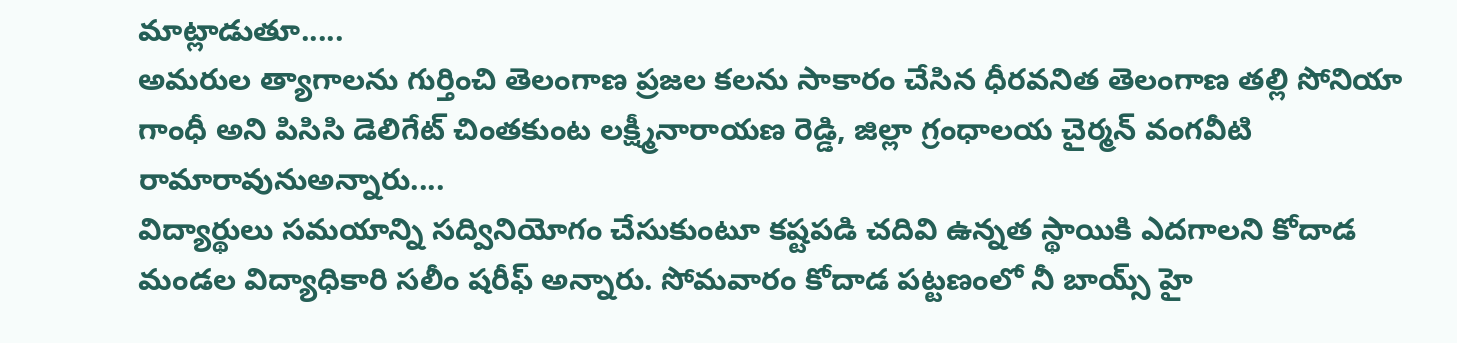మాట్లాడుతూ.....
అమరుల త్యాగాలను గుర్తించి తెలంగాణ ప్రజల కలను సాకారం చేసిన ధీరవనిత తెలంగాణ తల్లి సోనియా గాంధీ అని పిసిసి డెలిగేట్ చింతకుంట లక్ష్మీనారాయణ రెడ్డి, జిల్లా గ్రంధాలయ చైర్మన్ వంగవీటి రామారావునుఅన్నారు....
విద్యార్థులు సమయాన్ని సద్వినియోగం చేసుకుంటూ కష్టపడి చదివి ఉన్నత స్థాయికి ఎదగాలని కోదాడ మండల విద్యాధికారి సలీం షరీఫ్ అన్నారు. సోమవారం కోదాడ పట్టణంలో నీ బాయ్స్ హై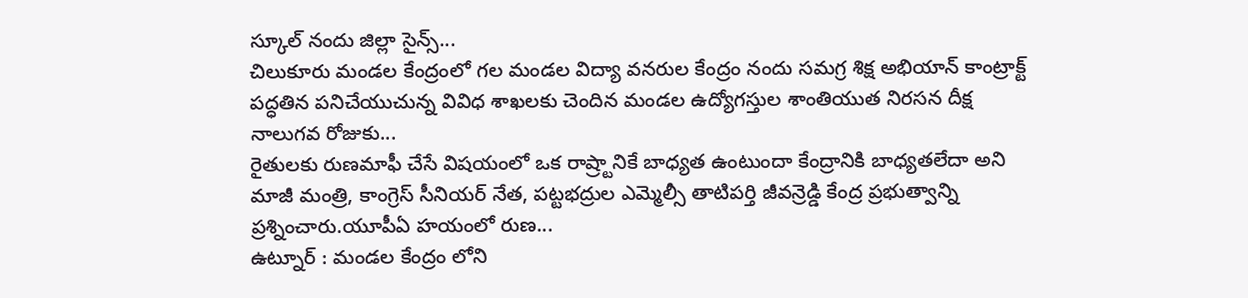స్కూల్ నందు జిల్లా సైన్స్...
చిలుకూరు మండల కేంద్రంలో గల మండల విద్యా వనరుల కేంద్రం నందు సమగ్ర శిక్ష అభియాన్ కాంట్రాక్ట్ పద్ధతిన పనిచేయుచున్న వివిధ శాఖలకు చెందిన మండల ఉద్యోగస్తుల శాంతియుత నిరసన దీక్ష నాలుగవ రోజుకు...
రైతులకు రుణమాఫీ చేసే విషయంలో ఒక రాష్ర్టానికే బాధ్యత ఉంటుందా కేంద్రానికి బాధ్యతలేదా అని మాజీ మంత్రి, కాంగ్రెస్ సీనియర్ నేత, పట్టభద్రుల ఎమ్మెల్సీ తాటిపర్తి జీవన్రెడ్డి కేంద్ర ప్రభుత్వాన్ని ప్రశ్నించారు.యూపీఏ హయంలో రుణ...
ఉట్నూర్ : మండల కేంద్రం లోని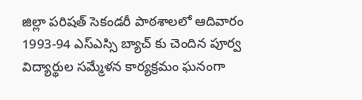జిల్లా పరిషత్ సెకండరీ పాఠశాలలో ఆదివారం 1993-94 ఎస్ఎస్సి బ్యాచ్ కు చెందిన పూర్వ విద్యార్థుల సమ్మేళన కార్యక్రమం ఘనంగా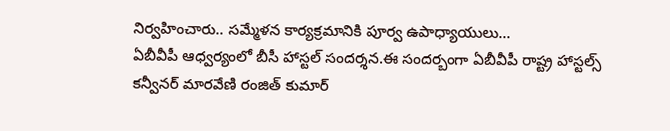నిర్వహించారు.. సమ్మేళన కార్యక్రమానికి పూర్వ ఉపాధ్యాయులు...
ఏబీవీపీ ఆధ్వర్యంలో బీసీ హాస్టల్ సందర్శన.ఈ సందర్బంగా ఏబీవీపీ రాష్ట్ర హాస్టల్స్ కన్వీనర్ మారవేణి రంజిత్ కుమార్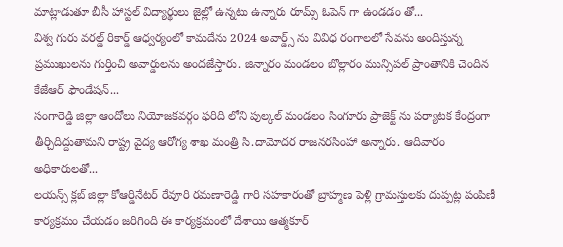మాట్లాడుతూ బీసీ హాస్టల్ విద్యార్థులు జైల్లో ఉన్నటు ఉన్నారు రూమ్స్ ఓపెన్ గా ఉండడం తో...
విశ్వ గురు వరల్డ్ రికార్డ్ ఆధ్వర్యంలో కామదేను 2024 అవార్డ్స్ ను వివిధ రంగాలలో సేవను అందిస్తున్న ప్రముఖులను గుర్తించి అవార్డులను అందజేస్తారు. జిన్నారం మండలం బొల్లారం మున్సిపల్ ప్రాంతానికి చెందిన కేజేఆర్ ఫౌండేషన్...
సంగారెడ్డి జిల్లా ఆందోలు నియోజకవర్గం ఫరిది లోని పుల్కల్ మండలం సింగూరు ప్రాజెక్ట్ ను పర్యాటక కేంద్రంగా తీర్చిదిద్దుతామని రాష్ట్ర వైద్య ఆరోగ్య శాఖ మంత్రి సి.దామోదర రాజనరసింహా అన్నారు. ఆదివారం అధికారులతో...
లయన్స్ క్లబ్ జిల్లా కోఆర్డినేటర్ రేవూరి రమణారెడ్డి గారి సహకారంతో బ్రాహ్మణ పెళ్లి గ్రామస్తులకు దుప్పట్ల పంపిణీ కార్యక్రమం చేయడం జరిగింది ఈ కార్యక్రమంలో దేశాయి ఆత్మకూర్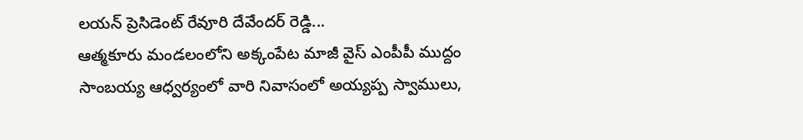లయన్ ప్రెసిడెంట్ రేవూరి దేవేందర్ రెడ్డి...
ఆత్మకూరు మండలంలోని అక్కంపేట మాజీ వైస్ ఎంపీపీ ముద్దం సాంబయ్య ఆధ్వర్యంలో వారి నివాసంలో అయ్యప్ప స్వాములు,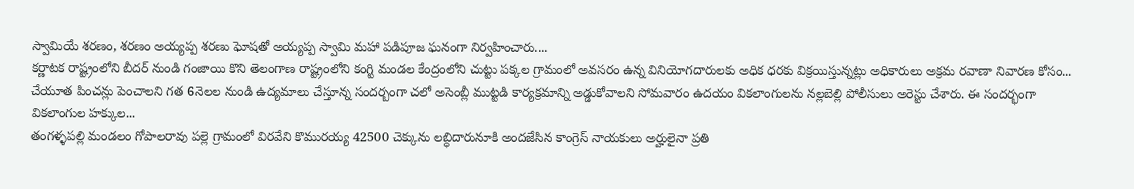స్వామియే శరణం, శరణం అయ్యప్ప శరణు ఘోషతో అయ్యప్ప స్వామి మహా పడిపూజ ఘనంగా నిర్వహించారు....
కర్ణాటక రాష్ట్రంలోని బీదర్ నుండి గంజాయి కొని తెలంగాణ రాష్ట్రంలోని కంగ్టి మండల కేంద్రంలోని చుట్టు పక్కల గ్రామంలో అవసరం ఉన్న వినియోగదారులకు అధిక ధరకు విక్రయిస్తున్నట్లు అధికారులు అక్రమ రవాణా నివారణ కోసం...
చేయూత పించన్లు పెంచాలని గత 6నెలల నుండి ఉద్యమాలు చేస్తూన్న సందర్బంగా చలో అసెంబ్లీ ముట్టడి కార్యక్రమాన్ని అడ్డుకోవాలని సోమవారం ఉదయం వికలాంగులను నల్లబెల్లి పోలీసులు అరెస్టు చేశారు. ఈ సందర్భంగా వికలాంగుల హక్కుల...
తంగళ్ళపల్లి మండలం గోపాలరావు పల్లె గ్రామంలో విరవేని కొమురయ్య 42500 చెక్కును లబ్ధిదారునూకి అందజేసిన కాంగ్రెస్ నాయకులు అర్హులైనా ప్రతి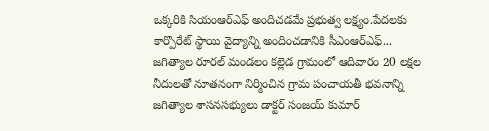ఒక్కరికి సియంఆర్ఎఫ్ అందిచడమే ప్రభుత్వ లక్ష్యం.పేదలకు కార్పొరేట్ స్థాయి వైద్యాన్ని అందించడానికి సీఎంఆర్ఎఫ్...
జగిత్యాల రూరల్ మండలం కల్లెడ గ్రామంలో ఆదివారం 20 లక్షల నీదులతో నూతనంగా నిర్మించిన గ్రామ పంచాయతీ భవనాన్ని జగిత్యాల శాసనసభ్యులు డాక్టర్ సంజయ్ కుమార్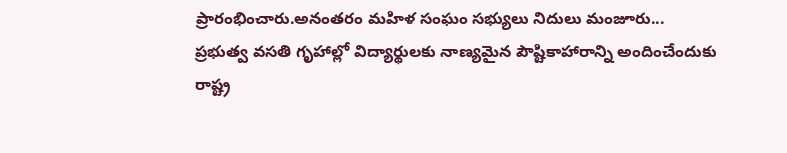ప్రారంభించారు.అనంతరం మహిళ సంఘం సభ్యులు నిదులు మంజూరు...
ప్రభుత్వ వసతి గృహాల్లో విద్యార్థులకు నాణ్యమైన పౌష్టికాహారాన్ని అందించేందుకు రాష్ట్ర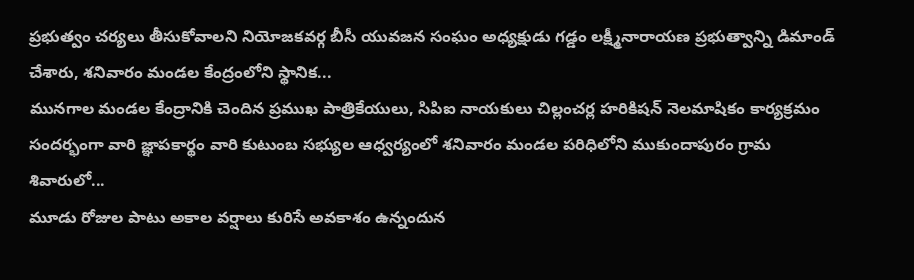ప్రభుత్వం చర్యలు తీసుకోవాలని నియోజకవర్గ బీసీ యువజన సంఘం అధ్యక్షుడు గడ్డం లక్ష్మీనారాయణ ప్రభుత్వాన్ని డిమాండ్ చేశారు, శనివారం మండల కేంద్రంలోని స్థానిక...
మునగాల మండల కేంద్రానికి చెందిన ప్రముఖ పాత్రికేయులు, సిపిఐ నాయకులు చిల్లంచర్ల హరికిషన్ నెలమాషికం కార్యక్రమం సందర్భంగా వారి జ్ఞాపకార్థం వారి కుటుంబ సభ్యుల ఆధ్వర్యంలో శనివారం మండల పరిధిలోని ముకుందాపురం గ్రామ శివారులో...
మూడు రోజుల పాటు అకాల వర్షాలు కురిసే అవకాశం ఉన్నందున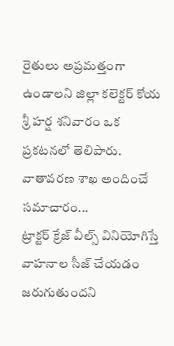రైతులు అప్రమత్తంగా ఉండాలని జిల్లా కలెక్టర్ కోయ శ్రీ హర్ష శనివారం ఒక ప్రకటనలో తెలిపారు. వాతావరణ శాఖ అందించే సమాచారం...
ట్రాక్టర్ క్రేజ్ వీల్స్ వినియోగిస్తే వాహనాల సీజ్ చేయడం జరుగుతుందని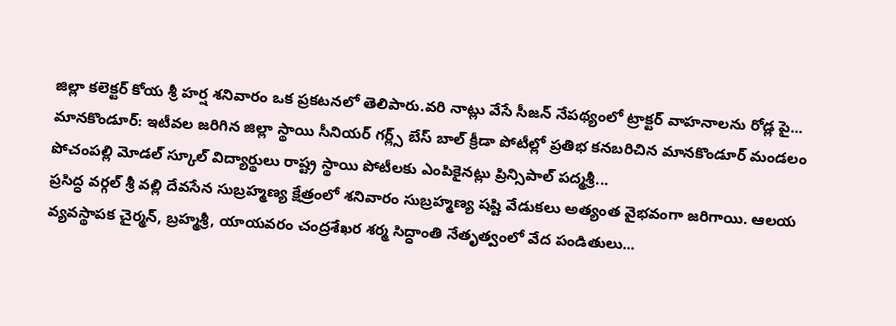జిల్లా కలెక్టర్ కోయ శ్రీ హర్ష శనివారం ఒక ప్రకటనలో తెలిపారు.వరి నాట్లు వేసే సీజన్ నేపథ్యంలో ట్రాక్టర్ వాహనాలను రోడ్ల పై...
మానకొండూర్: ఇటీవల జరిగిన జిల్లా స్థాయి సీనియర్ గర్ల్స్ బేస్ బాల్ క్రీడా పోటీల్లో ప్రతిభ కనబరిచిన మానకొండూర్ మండలం పోచంపల్లి మోడల్ స్కూల్ విద్యార్థులు రాష్ట్ర స్థాయి పోటీలకు ఎంపికైనట్లు ప్రిన్సిపాల్ పద్మశ్రీ...
ప్రసిద్ధ వర్గల్ శ్రీ వల్లి దేవసేన సుబ్రహ్మణ్య క్షేత్రంలో శనివారం సుబ్రహ్మణ్య షష్టి వేడుకలు అత్యంత వైభవంగా జరిగాయి. ఆలయ వ్యవస్థాపక చైర్మన్, బ్రహ్మశ్రీ, యాయవరం చంద్రశేఖర శర్మ సిద్ధాంతి నేతృత్వంలో వేద పండితులు...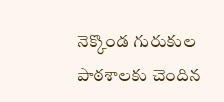నెక్కొండ గురుకుల పాఠశాలకు చెందిన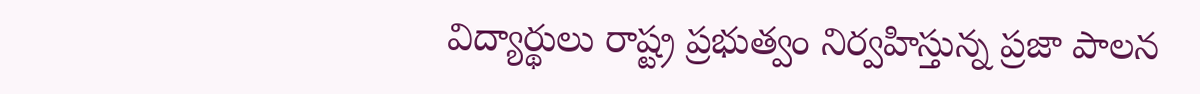విద్యార్థులు రాష్ట్ర ప్రభుత్వం నిర్వహిస్తున్న ప్రజా పాలన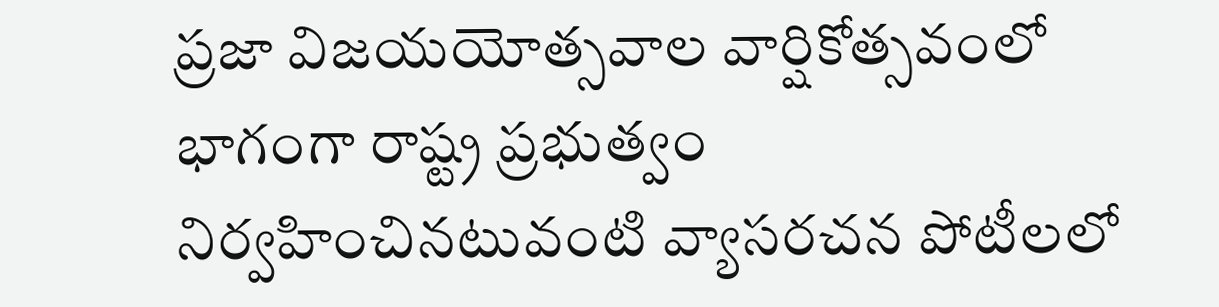ప్రజా విజయయోత్సవాల వార్షికోత్సవంలో భాగంగా రాష్ట్ర ప్రభుత్వం నిర్వహించినటువంటి వ్యాసరచన పోటీలలో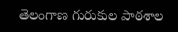తెలంగాణ గురుకుల పాఠశాల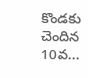కొండకు చెందిన 10వ...